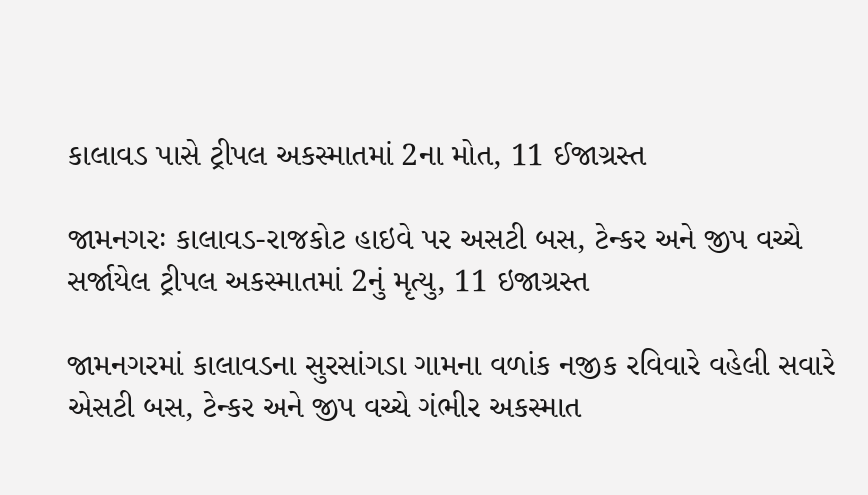કાલાવડ પાસે ટ્રીપલ અકસ્માતમાં 2ના મોત, 11 ઈજાગ્રસ્ત

જામનગરઃ કાલાવડ-રાજકોટ હાઇવે પર અસટી બસ, ટેન્કર અને જીપ વચ્ચે સર્જાયેલ ટ્રીપલ અકસ્માતમાં 2નું મૃત્યુ, 11 ઇજાગ્રસ્ત

જામનગરમાં કાલાવડના સુરસાંગડા ગામના વળાંક નજીક રવિવારે વહેલી સવારે એસટી બસ, ટેન્કર અને જીપ વચ્ચે ગંભીર અકસ્માત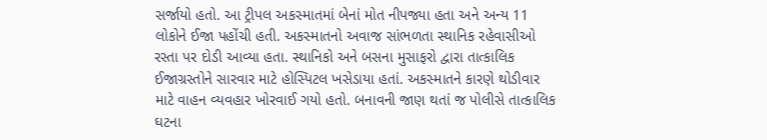સર્જાયો હતો. આ ટ્રીપલ અકસ્માતમાં બેનાં મોત નીપજ્યા હતા અને અન્ય 11 લોકોને ઈજા પહોંચી હતી. અકસ્માતનો અવાજ સાંભળતા સ્થાનિક રહેવાસીઓ રસ્તા પર દોડી આવ્યા હતા. સ્થાનિકો અને બસના મુસાફરો દ્વારા તાત્કાલિક ઈજાગ્રસ્તોને સારવાર માટે હોસ્પિટલ ખસેડાયા હતાં. અકસ્માતને કારણે થોડીવાર માટે વાહન વ્યવહાર ખોરવાઈ ગયો હતો. બનાવની જાણ થતાં જ પોલીસે તાત્કાલિક ઘટના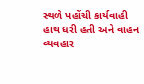સ્થળે પહોંચી કાર્યવાહી હાથ ધરી હતી અને વાહન વ્યવહાર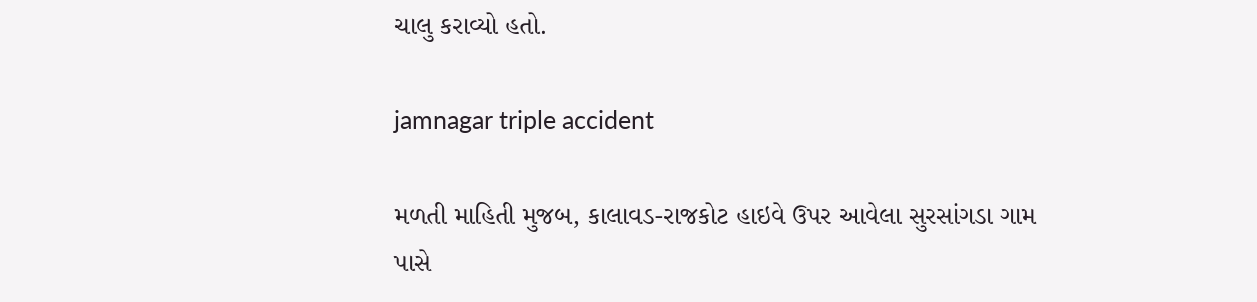ચાલુ કરાવ્યો હતો.

jamnagar triple accident

મળતી માહિતી મુજબ, કાલાવડ-રાજકોટ હાઇવે ઉપર આવેલા સુરસાંગડા ગામ પાસે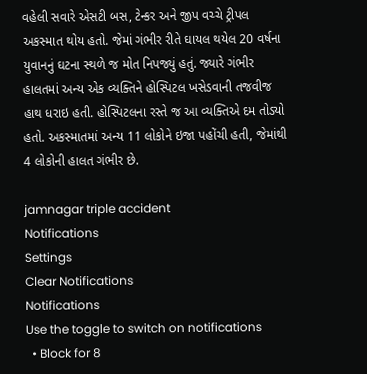વહેલી સવારે એસટી બસ, ટેન્કર અને જીપ વચ્ચે ટ્રીપલ અકસ્માત થોય હતો. જેમાં ગંભીર રીતે ઘાયલ થયેલ 20 વર્ષના યુવાનનું ઘટના સ્થળે જ મોત નિપજ્યું હતું. જ્યારે ગંભીર હાલતમાં અન્ય એક વ્યક્તિને હોસ્પિટલ ખસેડવાની તજવીજ હાથ ધરાઇ હતી. હોસ્પિટલના રસ્તે જ આ વ્યક્તિએ દમ તોડ્યો હતો. અકસ્માતમાં અન્ય 11 લોકોને ઇજા પહોંચી હતી, જેમાંથી 4 લોકોની હાલત ગંભીર છે.

jamnagar triple accident
Notifications
Settings
Clear Notifications
Notifications
Use the toggle to switch on notifications
  • Block for 8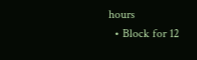hours
  • Block for 12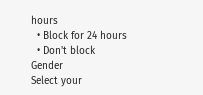hours
  • Block for 24 hours
  • Don't block
Gender
Select your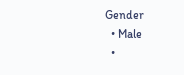Gender
  • Male
  •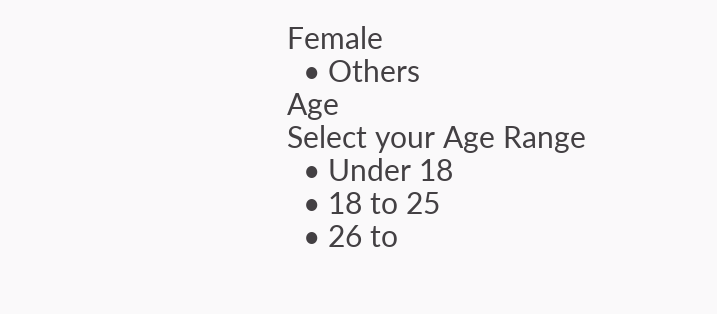Female
  • Others
Age
Select your Age Range
  • Under 18
  • 18 to 25
  • 26 to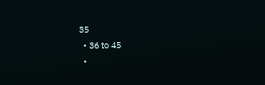35
  • 36 to 45
  •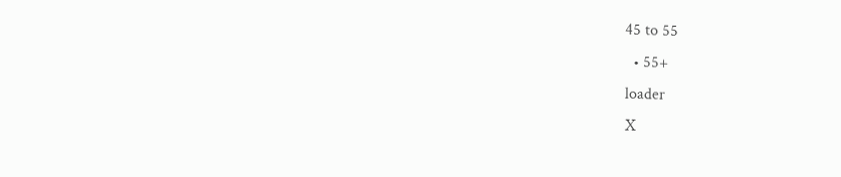45 to 55
  • 55+
loader
X